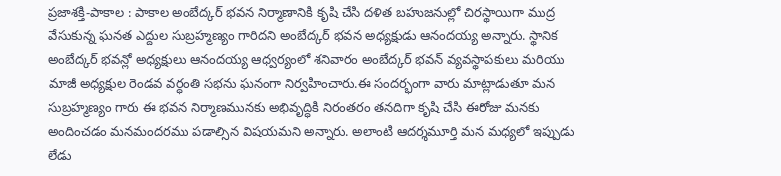ప్రజాశక్తి-పాకాల : పాకాల అంబేద్కర్ భవన నిర్మాణానికి కృషి చేసి దళిత బహుజనుల్లో చిరస్థాయిగా ముద్ర వేసుకున్న ఘనత ఎద్దుల సుబ్రహ్మణ్యం గారిదని అంబేద్కర్ భవన అధ్యక్షుడు ఆనందయ్య అన్నారు. స్థానిక అంబేద్కర్ భవన్లో అధ్యక్షులు ఆనందయ్య ఆధ్వర్యంలో శనివారం అంబేద్కర్ భవన్ వ్యవస్థాపకులు మరియు మాజీ అధ్యక్షుల రెండవ వర్ధంతి సభను ఘనంగా నిర్వహించారు.ఈ సందర్భంగా వారు మాట్లాడుతూ మన సుబ్రహ్మణ్యం గారు ఈ భవన నిర్మాణమునకు అభివృద్ధికి నిరంతరం తనదిగా కృషి చేసి ఈరోజు మనకు అందించడం మనమందరము పడాల్సిన విషయమని అన్నారు. అలాంటి ఆదర్శమూర్తి మన మధ్యలో ఇప్పుడు లేడు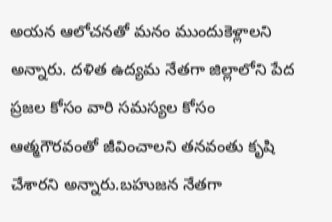అయన ఆలోచనతో మనం ముందుకెళ్లాలని అన్నారు. దళిత ఉద్యమ నేతగా జిల్లాలోని పేద ప్రజల కోసం వారి సమస్యల కోసం ఆత్మగౌరవంతో జీవించాలని తనవంతు కృషి చేశారని అన్నారు.బహుజన నేతగా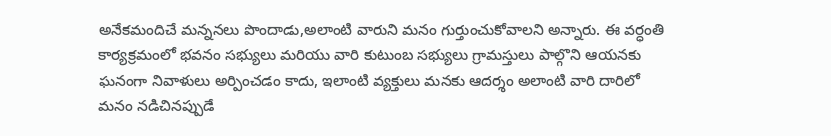అనేకమందిచే మన్ననలు పొందాడు,అలాంటి వారుని మనం గుర్తుంచుకోవాలని అన్నారు. ఈ వర్ధంతి కార్యక్రమంలో భవనం సభ్యులు మరియు వారి కుటుంబ సభ్యులు గ్రామస్తులు పాల్గొని ఆయనకు ఘనంగా నివాళులు అర్పించడం కాదు, ఇలాంటి వ్యక్తులు మనకు ఆదర్శం అలాంటి వారి దారిలో మనం నడిచినప్పుడే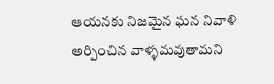ఆయనకు నిజమైన ఘన నివాళి అర్పించిన వాళ్ళమవుతామని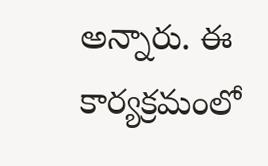అన్నారు. ఈ కార్యక్రమంలో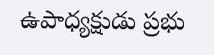ఉపాధ్యక్షుడు ప్రభు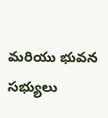మరియు భువన సభ్యులు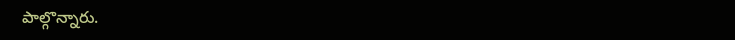పాల్గొన్నారు.